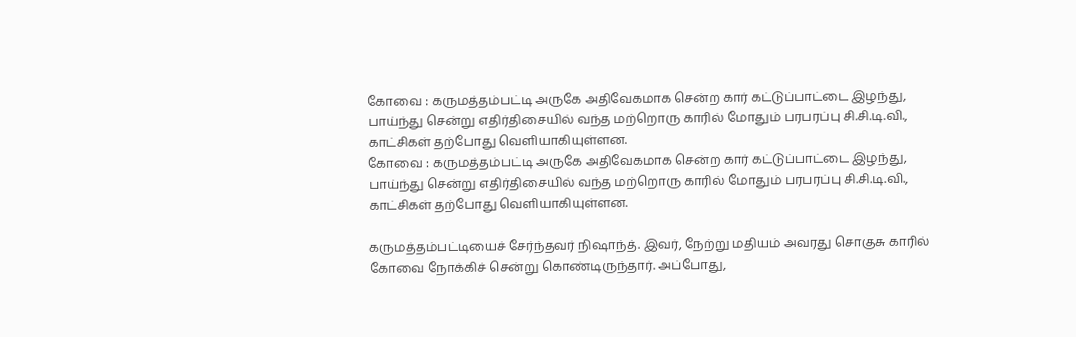கோவை : கருமத்தம்பட்டி அருகே அதிவேகமாக சென்ற கார் கட்டுப்பாட்டை இழந்து, பாய்ந்து சென்று எதிர்திசையில் வந்த மற்றொரு காரில் மோதும் பரபரப்பு சி.சி.டி.வி., காட்சிகள் தற்போது வெளியாகியுள்ளன.
கோவை : கருமத்தம்பட்டி அருகே அதிவேகமாக சென்ற கார் கட்டுப்பாட்டை இழந்து, பாய்ந்து சென்று எதிர்திசையில் வந்த மற்றொரு காரில் மோதும் பரபரப்பு சி.சி.டி.வி., காட்சிகள் தற்போது வெளியாகியுள்ளன.

கருமத்தம்பட்டியைச் சேர்ந்தவர் நிஷாந்த். இவர், நேற்று மதியம் அவரது சொகுசு காரில் கோவை நோக்கிச் சென்று கொண்டிருந்தார். அப்போது,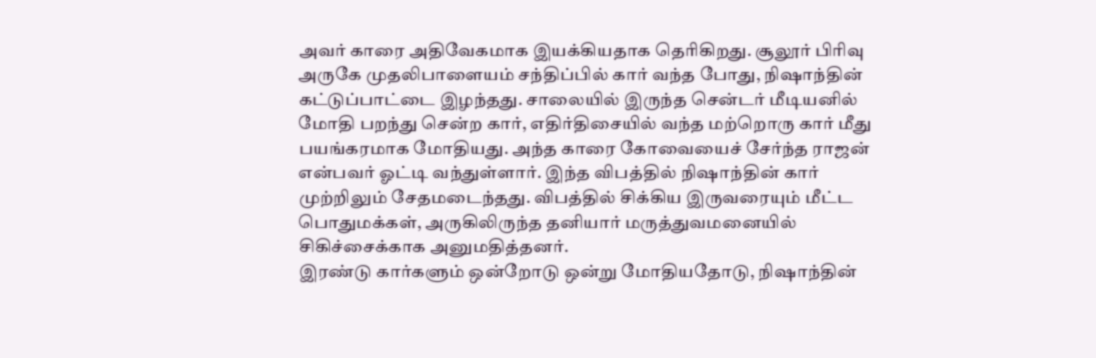அவர் காரை அதிவேகமாக இயக்கியதாக தெரிகிறது. சூலூர் பிரிவு அருகே முதலிபாளையம் சந்திப்பில் கார் வந்த போது, நிஷாந்தின் கட்டுப்பாட்டை இழந்தது. சாலையில் இருந்த சென்டர் மீடியனில் மோதி பறந்து சென்ற கார், எதிர்திசையில் வந்த மற்றொரு கார் மீது பயங்கரமாக மோதியது. அந்த காரை கோவையைச் சேர்ந்த ராஜன் என்பவர் ஓட்டி வந்துள்ளார். இந்த விபத்தில் நிஷாந்தின் கார் முற்றிலும் சேதமடைந்தது. விபத்தில் சிக்கிய இருவரையும் மீட்ட பொதுமக்கள், அருகிலிருந்த தனியார் மருத்துவமனையில் சிகிச்சைக்காக அனுமதித்தனர்.
இரண்டு கார்களும் ஒன்றோடு ஒன்று மோதியதோடு, நிஷாந்தின்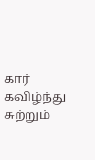கார் கவிழ்ந்து சுற்றும்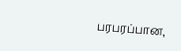பரபரப்பான,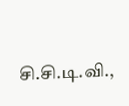சி.சி.டி.வி.,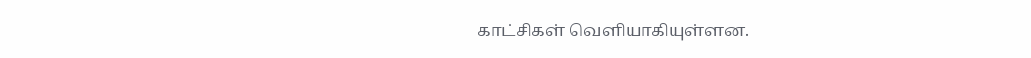காட்சிகள் வெளியாகியுள்ளன.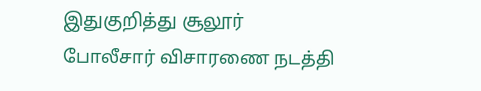இதுகுறித்து சூலூர் போலீசார் விசாரணை நடத்தி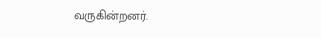வருகின்றனர்.